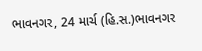ભાવનગર, 24 માર્ચ (હિ.સ.)ભાવનગર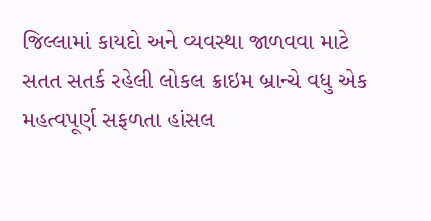જિલ્લામાં કાયદો અને વ્યવસ્થા જાળવવા માટે સતત સતર્ક રહેલી લોકલ ક્રાઇમ બ્રાન્ચે વધુ એક મહત્વપૂર્ણ સફળતા હાંસલ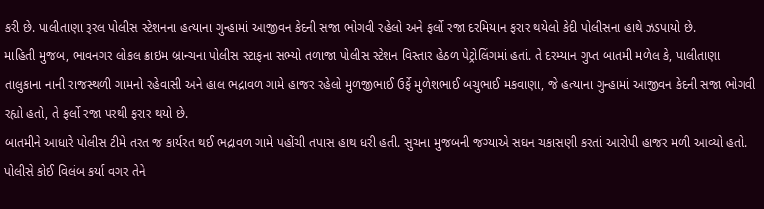કરી છે. પાલીતાણા રૂરલ પોલીસ સ્ટેશનના હત્યાના ગુન્હામાં આજીવન કેદની સજા ભોગવી રહેલો અને ફર્લો રજા દરમિયાન ફરાર થયેલો કેદી પોલીસના હાથે ઝડપાયો છે.
માહિતી મુજબ, ભાવનગર લોકલ ક્રાઇમ બ્રાન્ચના પોલીસ સ્ટાફના સભ્યો તળાજા પોલીસ સ્ટેશન વિસ્તાર હેઠળ પેટ્રોલિંગમાં હતાં. તે દરમ્યાન ગુપ્ત બાતમી મળેલ કે, પાલીતાણા તાલુકાના નાની રાજસ્થળી ગામનો રહેવાસી અને હાલ ભદ્રાવળ ગામે હાજર રહેલો મુળજીભાઈ ઉર્ફે મુળેશભાઈ બચુભાઈ મકવાણા, જે હત્યાના ગુન્હામાં આજીવન કેદની સજા ભોગવી રહ્યો હતો, તે ફર્લો રજા પરથી ફરાર થયો છે.
બાતમીને આધારે પોલીસ ટીમે તરત જ કાર્યરત થઈ ભદ્રાવળ ગામે પહોંચી તપાસ હાથ ધરી હતી. સુચના મુજબની જગ્યાએ સઘન ચકાસણી કરતાં આરોપી હાજર મળી આવ્યો હતો. પોલીસે કોઈ વિલંબ કર્યા વગર તેને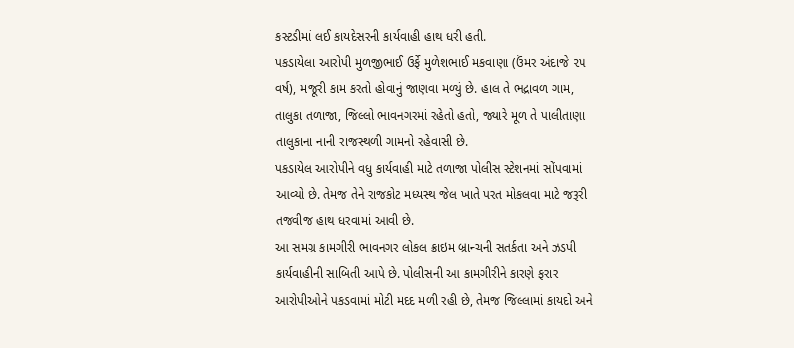કસ્ટડીમાં લઈ કાયદેસરની કાર્યવાહી હાથ ધરી હતી.
પકડાયેલા આરોપી મુળજીભાઈ ઉર્ફે મુળેશભાઈ મકવાણા (ઉંમર અંદાજે ૨૫ વર્ષ), મજૂરી કામ કરતો હોવાનું જાણવા મળ્યું છે. હાલ તે ભદ્રાવળ ગામ, તાલુકા તળાજા, જિલ્લો ભાવનગરમાં રહેતો હતો, જ્યારે મૂળ તે પાલીતાણા તાલુકાના નાની રાજસ્થળી ગામનો રહેવાસી છે.
પકડાયેલ આરોપીને વધુ કાર્યવાહી માટે તળાજા પોલીસ સ્ટેશનમાં સોંપવામાં આવ્યો છે. તેમજ તેને રાજકોટ મધ્યસ્થ જેલ ખાતે પરત મોકલવા માટે જરૂરી તજવીજ હાથ ધરવામાં આવી છે.
આ સમગ્ર કામગીરી ભાવનગર લોકલ ક્રાઇમ બ્રાન્ચની સતર્કતા અને ઝડપી કાર્યવાહીની સાબિતી આપે છે. પોલીસની આ કામગીરીને કારણે ફરાર આરોપીઓને પકડવામાં મોટી મદદ મળી રહી છે, તેમજ જિલ્લામાં કાયદો અને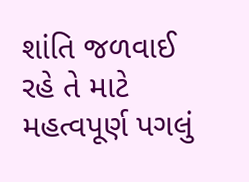શાંતિ જળવાઈ રહે તે માટે મહત્વપૂર્ણ પગલું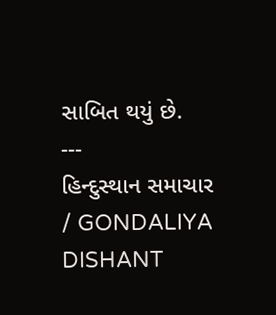સાબિત થયું છે.
---
હિન્દુસ્થાન સમાચાર / GONDALIYA DISHANT